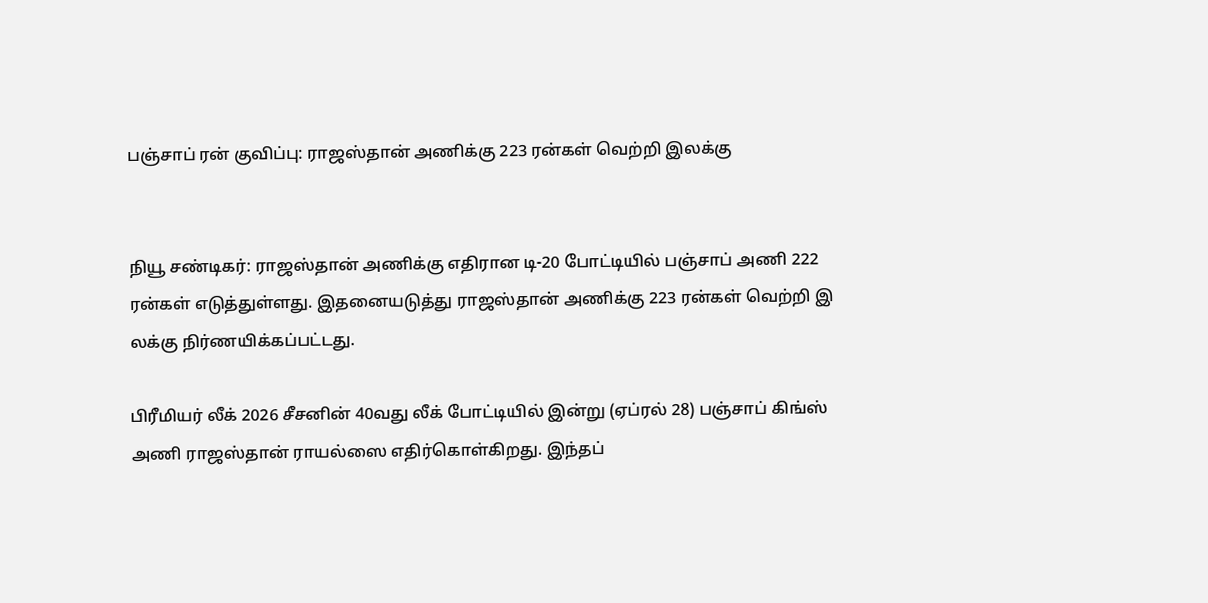பஞ்சாப் ரன் குவிப்பு: ராஜஸ்தான் அணிக்கு 223 ரன்கள் வெற்றி இலக்கு


நியூ சண்டிகர்: ராஜஸ்தான் அணிக்கு எதிரான டி-20 போட்டியில் பஞ்சாப் அணி 222 ரன்கள் எடுத்துள்ளது. இதனையடுத்து ராஜஸ்தான் அணிக்கு 223 ரன்கள் வெற்றி இ லக்கு நிர்ணயிக்கப்பட்டது.

பிரீமியர் லீக் 2026 சீசனின் 40வது லீக் போட்டியில் இன்று (ஏப்ரல் 28) பஞ்சாப் கிங்ஸ் அணி ராஜஸ்தான் ராயல்ஸை எதிர்கொள்கிறது. இந்தப்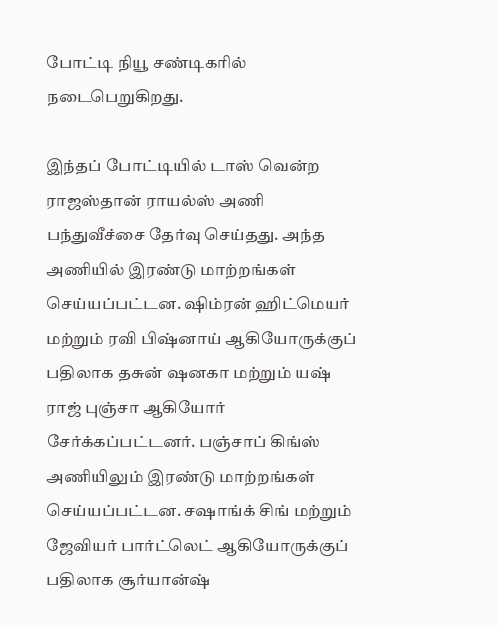போட்டி நியூ சண்டிகரில் நடைபெறுகிறது.

இந்தப் போட்டியில் டாஸ் வென்ற ராஜஸ்தான் ராயல்ஸ் அணி பந்துவீச்சை தேர்வு செய்தது. அந்த அணியில் இரண்டு மாற்றங்கள் செய்யப்பட்டன. ஷிம்ரன் ஹிட்மெயர் மற்றும் ரவி பிஷ்னாய் ஆகியோருக்குப் பதிலாக தசுன் ஷனகா மற்றும் யஷ் ராஜ் புஞ்சா ஆகியோர் சேர்க்கப்பட்டனர். பஞ்சாப் கிங்ஸ் அணியிலும் இரண்டு மாற்றங்கள் செய்யப்பட்டன. சஷாங்க் சிங் மற்றும் ஜேவியர் பார்ட்லெட் ஆகியோருக்குப் பதிலாக சூர்யான்ஷ்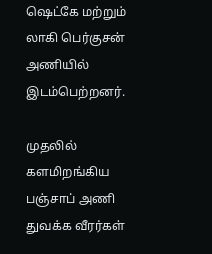ஷெட்கே மற்றும் லாகி பெர்குசன் அணியில் இடம்பெற்றனர்.

முதலில் களமிறங்கிய பஞ்சாப் அணி துவக்க வீரர்கள்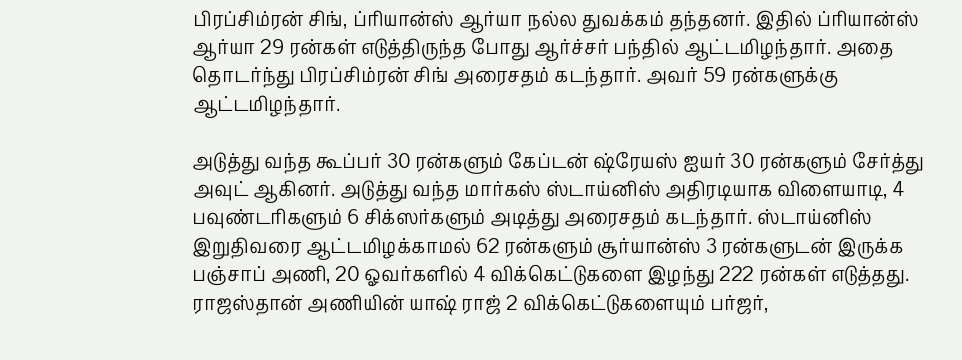பிரப்சிம்ரன் சிங், ப்ரியான்ஸ் ஆர்யா நல்ல துவக்கம் தந்தனர். இதில் ப்ரியான்ஸ் ஆர்யா 29 ரன்கள் எடுத்திருந்த போது ஆர்ச்சர் பந்தில் ஆட்டமிழந்தார். அதை தொடர்ந்து பிரப்சிம்ரன் சிங் அரைசதம் கடந்தார். அவர் 59 ரன்களுக்கு ஆட்டமிழந்தார்.

அடுத்து வந்த கூப்பர் 30 ரன்களும் கேப்டன் ஷ்ரேயஸ் ஐயர் 30 ரன்களும் சேர்த்து அவுட் ஆகினர். அடுத்து வந்த மார்கஸ் ஸ்டாய்னிஸ் அதிரடியாக விளையாடி, 4 பவுண்டரிகளும் 6 சிக்ஸர்களும் அடித்து அரைசதம் கடந்தார். ஸ்டாய்னிஸ் இறுதிவரை ஆட்டமிழக்காமல் 62 ரன்களும் சூர்யான்ஸ் 3 ரன்களுடன் இருக்க பஞ்சாப் அணி, 20 ஓவர்களில் 4 விக்கெட்டுகளை இழந்து 222 ரன்கள் எடுத்தது. ராஜஸ்தான் அணியின் யாஷ் ராஜ் 2 விக்கெட்டுகளையும் பர்ஜர்,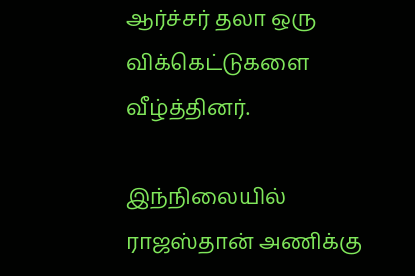ஆர்ச்சர் தலா ஒரு விக்கெட்டுகளை வீழ்த்தினர்.

இந்நிலையில் ராஜஸ்தான் அணிக்கு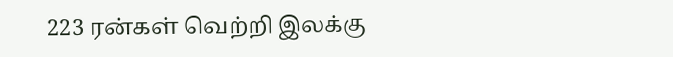223 ரன்கள் வெற்றி இலக்கு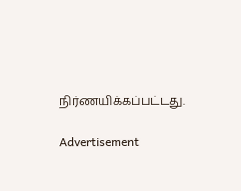நிர்ணயிக்கப்பட்டது.

Advertisement